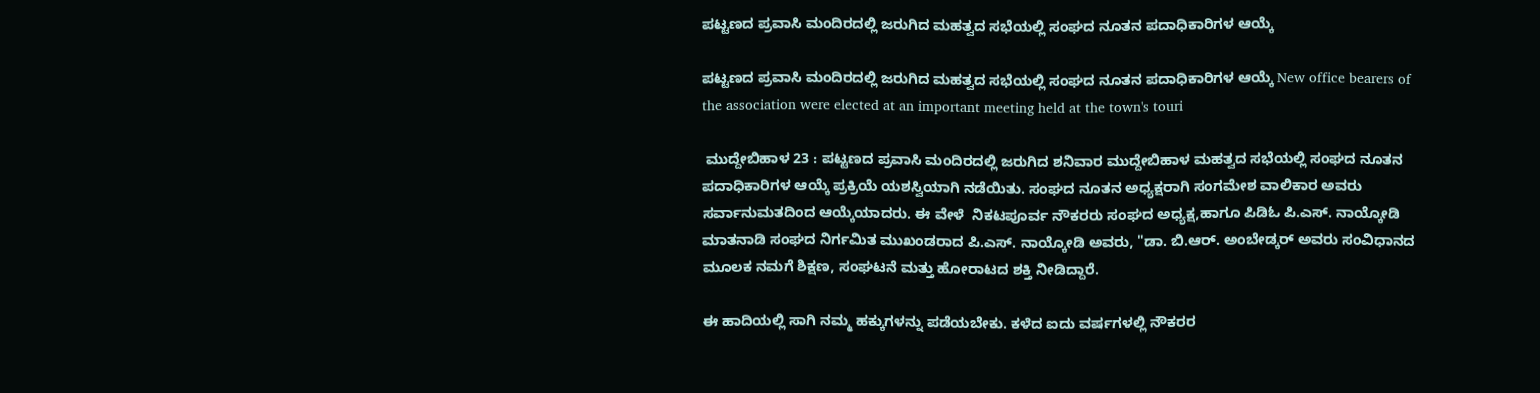ಪಟ್ಟಣದ ಪ್ರವಾಸಿ ಮಂದಿರದಲ್ಲಿ ಜರುಗಿದ ಮಹತ್ವದ ಸಭೆಯಲ್ಲಿ ಸಂಘದ ನೂತನ ಪದಾಧಿಕಾರಿಗಳ ಆಯ್ಕೆ

ಪಟ್ಟಣದ ಪ್ರವಾಸಿ ಮಂದಿರದಲ್ಲಿ ಜರುಗಿದ ಮಹತ್ವದ ಸಭೆಯಲ್ಲಿ ಸಂಘದ ನೂತನ ಪದಾಧಿಕಾರಿಗಳ ಆಯ್ಕೆ New office bearers of the association were elected at an important meeting held at the town's touri

 ಮುದ್ದೇಬಿಹಾಳ 23 : ಪಟ್ಟಣದ ಪ್ರವಾಸಿ ಮಂದಿರದಲ್ಲಿ ಜರುಗಿದ ಶನಿವಾರ ಮುದ್ದೇಬಿಹಾಳ ಮಹತ್ವದ ಸಭೆಯಲ್ಲಿ ಸಂಘದ ನೂತನ ಪದಾಧಿಕಾರಿಗಳ ಆಯ್ಕೆ ಪ್ರಕ್ರಿಯೆ ಯಶಸ್ವಿಯಾಗಿ ನಡೆಯಿತು. ಸಂಘದ ನೂತನ ಅಧ್ಯಕ್ಷರಾಗಿ ಸಂಗಮೇಶ ವಾಲಿಕಾರ ಅವರು ಸರ್ವಾನುಮತದಿಂದ ಆಯ್ಕೆಯಾದರು. ಈ ವೇಳೆ  ನಿಕಟಪೂರ್ವ ನೌಕರರು ಸಂಘದ ಅಧ್ಯಕ್ಷ,ಹಾಗೂ ಪಿಡಿಓ ಪಿ.ಎಸ್‌. ನಾಯ್ಕೋಡಿ  ಮಾತನಾಡಿ ಸಂಘದ ನಿರ್ಗಮಿತ ಮುಖಂಡರಾದ ಪಿ.ಎಸ್‌. ನಾಯ್ಕೋಡಿ ಅವರು, "ಡಾ. ಬಿ.ಆರ್‌. ಅಂಬೇಡ್ಕರ್ ಅವರು ಸಂವಿಧಾನದ ಮೂಲಕ ನಮಗೆ ಶಿಕ್ಷಣ, ಸಂಘಟನೆ ಮತ್ತು ಹೋರಾಟದ ಶಕ್ತಿ ನೀಡಿದ್ದಾರೆ.

ಈ ಹಾದಿಯಲ್ಲಿ ಸಾಗಿ ನಮ್ಮ ಹಕ್ಕುಗಳನ್ನು ಪಡೆಯಬೇಕು. ಕಳೆದ ಐದು ವರ್ಷಗಳಲ್ಲಿ ನೌಕರರ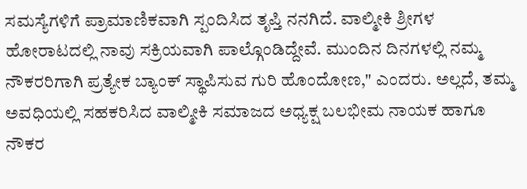ಸಮಸ್ಯೆಗಳಿಗೆ ಪ್ರಾಮಾಣಿಕವಾಗಿ ಸ್ಪಂದಿಸಿದ ತೃಪ್ತಿ ನನಗಿದೆ. ವಾಲ್ಮೀಕಿ ಶ್ರೀಗಳ ಹೋರಾಟದಲ್ಲಿ ನಾವು ಸಕ್ರಿಯವಾಗಿ ಪಾಲ್ಗೊಂಡಿದ್ದೇವೆ. ಮುಂದಿನ ದಿನಗಳಲ್ಲಿ ನಮ್ಮ ನೌಕರರಿಗಾಗಿ ಪ್ರತ್ಯೇಕ ಬ್ಯಾಂಕ್ ಸ್ಥಾಪಿಸುವ ಗುರಿ ಹೊಂದೋಣ," ಎಂದರು. ಅಲ್ಲದೆ, ತಮ್ಮ ಅವಧಿಯಲ್ಲಿ ಸಹಕರಿಸಿದ ವಾಲ್ಮೀಕಿ ಸಮಾಜದ ಅಧ್ಯಕ್ಷ ಬಲಭೀಮ ನಾಯಕ ಹಾಗೂ ನೌಕರ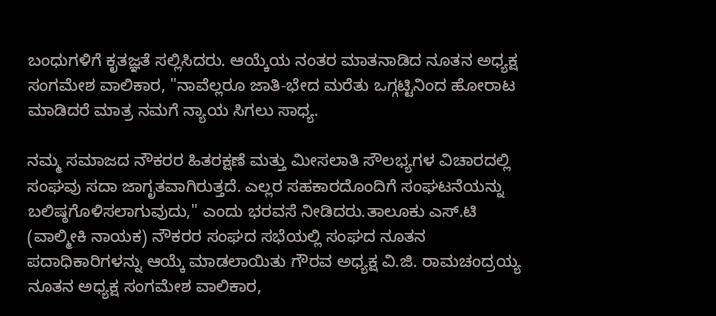ಬಂಧುಗಳಿಗೆ ಕೃತಜ್ಞತೆ ಸಲ್ಲಿಸಿದರು. ಆಯ್ಕೆಯ ನಂತರ ಮಾತನಾಡಿದ ನೂತನ ಅಧ್ಯಕ್ಷ ಸಂಗಮೇಶ ವಾಲಿಕಾರ, "ನಾವೆಲ್ಲರೂ ಜಾತಿ-ಭೇದ ಮರೆತು ಒಗ್ಗಟ್ಟಿನಿಂದ ಹೋರಾಟ ಮಾಡಿದರೆ ಮಾತ್ರ ನಮಗೆ ನ್ಯಾಯ ಸಿಗಲು ಸಾಧ್ಯ.

ನಮ್ಮ ಸಮಾಜದ ನೌಕರರ ಹಿತರಕ್ಷಣೆ ಮತ್ತು ಮೀಸಲಾತಿ ಸೌಲಭ್ಯಗಳ ವಿಚಾರದಲ್ಲಿ ಸಂಘವು ಸದಾ ಜಾಗೃತವಾಗಿರುತ್ತದೆ. ಎಲ್ಲರ ಸಹಕಾರದೊಂದಿಗೆ ಸಂಘಟನೆಯನ್ನು ಬಲಿಷ್ಠಗೊಳಿಸಲಾಗುವುದು," ಎಂದು ಭರವಸೆ ನೀಡಿದರು.ತಾಲೂಕು ಎಸ್‌.ಟಿ (ವಾಲ್ಮೀಕಿ ನಾಯಕ) ನೌಕರರ ಸಂಘದ ಸಭೆಯಲ್ಲಿ ಸಂಘದ ನೂತನ ಪದಾಧಿಕಾರಿಗಳನ್ನು ಆಯ್ಕೆ ಮಾಡಲಾಯಿತು ಗೌರವ ಅಧ್ಯಕ್ಷ ವಿ.ಜಿ. ರಾಮಚಂದ್ರಯ್ಯ ನೂತನ ಅಧ್ಯಕ್ಷ ಸಂಗಮೇಶ ವಾಲಿಕಾರ,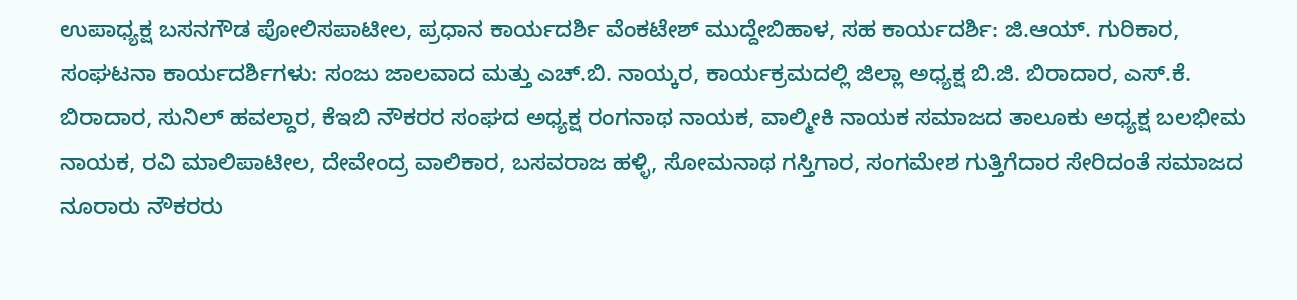ಉಪಾಧ್ಯಕ್ಷ ಬಸನಗೌಡ ಪೋಲಿಸಪಾಟೀಲ, ಪ್ರಧಾನ ಕಾರ್ಯದರ್ಶಿ ವೆಂಕಟೇಶ್ ಮುದ್ದೇಬಿಹಾಳ, ಸಹ ಕಾರ್ಯದರ್ಶಿ: ಜಿ.ಆಯ್‌. ಗುರಿಕಾರ, ಸಂಘಟನಾ ಕಾರ್ಯದರ್ಶಿಗಳು: ಸಂಜು ಜಾಲವಾದ ಮತ್ತು ಎಚ್‌.ಬಿ. ನಾಯ್ಕರ, ಕಾರ್ಯಕ್ರಮದಲ್ಲಿ ಜಿಲ್ಲಾ ಅಧ್ಯಕ್ಷ ಬಿ.ಜಿ. ಬಿರಾದಾರ, ಎಸ್‌.ಕೆ. ಬಿರಾದಾರ, ಸುನಿಲ್ ಹವಲ್ದಾರ, ಕೆಇಬಿ ನೌಕರರ ಸಂಘದ ಅಧ್ಯಕ್ಷ ರಂಗನಾಥ ನಾಯಕ, ವಾಲ್ಮೀಕಿ ನಾಯಕ ಸಮಾಜದ ತಾಲೂಕು ಅಧ್ಯಕ್ಷ ಬಲಭೀಮ ನಾಯಕ, ರವಿ ಮಾಲಿಪಾಟೀಲ, ದೇವೇಂದ್ರ ವಾಲಿಕಾರ, ಬಸವರಾಜ ಹಳ್ಳಿ, ಸೋಮನಾಥ ಗಸ್ತಿಗಾರ, ಸಂಗಮೇಶ ಗುತ್ತಿಗೆದಾರ ಸೇರಿದಂತೆ ಸಮಾಜದ ನೂರಾರು ನೌಕರರು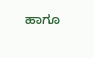ಹಾಗೂ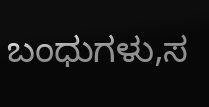ಬಂಧುಗಳು,ಸ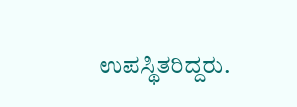ಉಪಸ್ಥಿತರಿದ್ದರು.